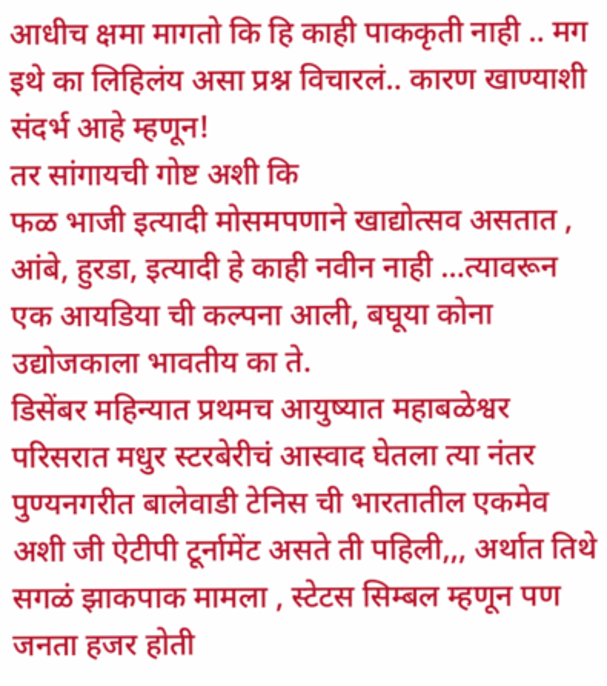आधीच क्षमा मागतो कि हि काही पाककृती नाही .. मग इथे का लिहिलंय असा प्रश्न विचारलं.. कारण खाण्याशी संदर्भ आहे म्हणून!
तर सांगायची गोष्ट अशी कि
फळ भाजी इत्यादी मोसमपणाने खाद्योत्सव असतात , आंबे, हुरडा, इत्यादी हे काही नवीन नाही ...त्यावरून एक आयडिया ची कल्पना आली, बघूया कोना उद्योजकाला भावतीय का ते.
डिसेंबर महिन्यात प्रथमच आयुष्यात महाबळेश्वर परिसरात मधुर स्टरबेरीचं आस्वाद घेतला त्या नंतर पुण्यनगरीत बालेवाडी टेनिस ची भारतातील एकमेव अशी जी ऐटीपी टूर्नामेंट असते ती पहिली,,, अर्थात तिथे सगळं झाकपाक मामला , स्टेटस सिम्बल म्हणून पण जनता हजर होती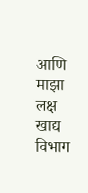आणि माझा लक्ष खाद्य विभाग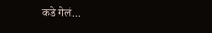कडे गेलं...